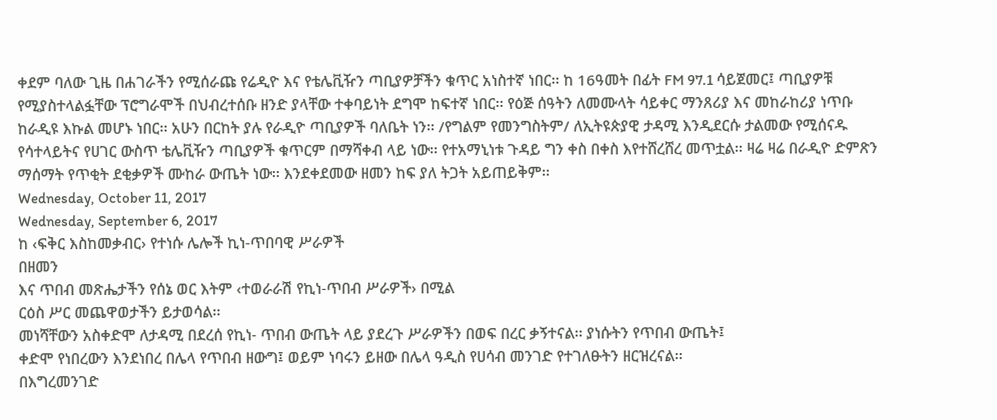ቀደም ባለው ጊዜ በሐገራችን የሚሰራጩ የሬዲዮ እና የቴሌቪዥን ጣቢያዎቻችን ቁጥር አነስተኛ ነበር፡፡ ከ 16ዓመት በፊት FM 97.1 ሳይጀመር፤ ጣቢያዎቹ የሚያስተላልፏቸው ፕሮግራሞች በህብረተሰቡ ዘንድ ያላቸው ተቀባይነት ደግሞ ከፍተኛ ነበር፡፡ የዕጅ ሰዓትን ለመሙላት ሳይቀር ማንጸሪያ እና መከራከሪያ ነጥቡ ከራዲዩ እኩል መሆኑ ነበር፡፡ አሁን በርከት ያሉ የራዲዮ ጣቢያዎች ባለቤት ነን፡፡ /የግልም የመንግስትም/ ለኢትዩጵያዊ ታዳሚ እንዲደርሱ ታልመው የሚሰናዱ የሳተላይትና የሀገር ውስጥ ቴሌቪዥን ጣቢያዎች ቁጥርም በማሻቀብ ላይ ነው፡፡ የተአማኒነቱ ጉዳይ ግን ቀስ በቀስ እየተሸረሸረ መጥቷል፡፡ ዛሬ ዛሬ በራዲዮ ድምጽን ማሰማት የጥቂት ደቂቃዎች ሙከራ ውጤት ነው፡፡ እንደቀደመው ዘመን ከፍ ያለ ትጋት አይጠይቅም፡፡
Wednesday, October 11, 2017
Wednesday, September 6, 2017
ከ ‹ፍቅር እስከመቃብር› የተነሱ ሌሎች ኪነ-ጥበባዊ ሥራዎች
በዘመን
እና ጥበብ መጽሔታችን የሰኔ ወር እትም ‹ተወራራሽ የኪነ-ጥበብ ሥራዎች› በሚል
ርዕስ ሥር መጨዋወታችን ይታወሳል፡፡
መነሻቸውን አስቀድሞ ለታዳሚ በደረሰ የኪነ- ጥበብ ውጤት ላይ ያደረጉ ሥራዎችን በወፍ በረር ቃኝተናል፡፡ ያነሱትን የጥበብ ውጤት፤
ቀድሞ የነበረውን እንደነበረ በሌላ የጥበብ ዘውግ፤ ወይም ነባሩን ይዘው በሌላ ዓዲስ የሀሳብ መንገድ የተገለፁትን ዘርዝረናል፡፡
በእግረመንገድ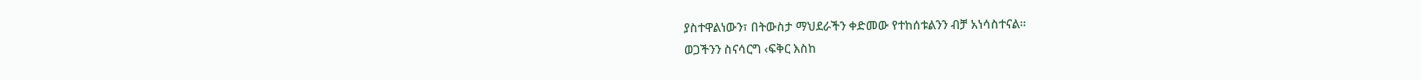ያስተዋልነውን፣ በትውስታ ማህደራችን ቀድመው የተከሰቱልንን ብቻ አነሳስተናል፡፡
ወጋችንን ስናሳርግ ‹ፍቅር እስከ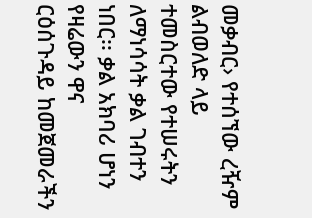መቃብር› የተሰኘው ረዥም ልብወለድ ላይ ተመስርተው የተሠሩትን ለማነሳሳት ቃል ገብተን ነበር፡፡ ቃል አክባሪ ሆነን የዛሬውን ዋና
ርዕሰጉዳይ ከመጀመራችን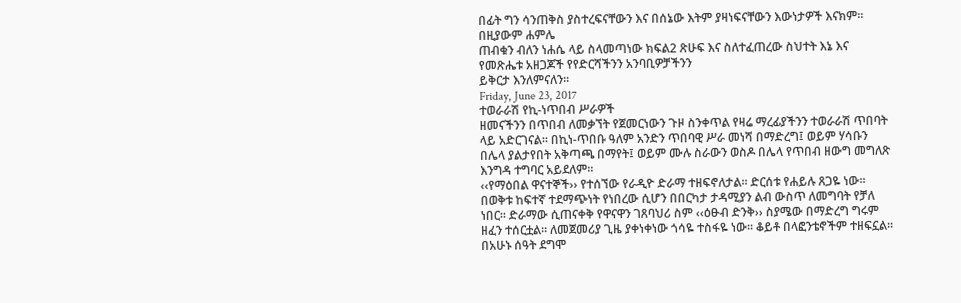በፊት ግን ሳንጠቅስ ያስተረፍናቸውን እና በሰኔው እትም ያዛነፍናቸውን እውነታዎች እናክም፡፡ በዚያውም ሐምሌ
ጠብቁን ብለን ነሐሴ ላይ ስላመጣነው ክፍል2 ጽሁፍ እና ስለተፈጠረው ስህተት እኔ እና የመጽሔቱ አዘጋጆች የየድርሻችንን አንባቢዎቻችንን
ይቅርታ እንለምናለን፡፡
Friday, June 23, 2017
ተወራራሽ የኪ-ነጥበብ ሥራዎች
ዘመናችንን በጥበብ ለመቃኘት የጀመርነውን ጉዞ ስንቀጥል የዛሬ ማረፊያችንን ተወራራሽ ጥበባት ላይ አድርገናል፡፡ በኪነ-ጥበቡ ዓለም አንድን ጥበባዊ ሥራ መነሻ በማድረግ፤ ወይም ሃሳቡን በሌላ ያልታየበት አቅጣጫ በማየት፤ ወይም ሙሉ ስራውን ወስዶ በሌላ የጥበብ ዘውግ መግለጽ እንግዳ ተግባር አይደለም፡፡
‹‹የማዕበል ዋናተኞች›› የተሰኘው የራዲዮ ድራማ ተዘፍኖለታል፡፡ ድርሰቱ የሐይሉ ጸጋዬ ነው፡፡ በወቅቱ ከፍተኛ ተደማጭነት የነበረው ሲሆን በበርካታ ታዳሚያን ልብ ውስጥ ለመግባት የቻለ ነበር፡፡ ድራማው ሲጠናቀቅ የዋናዋን ገጸባህሪ ስም ‹‹ዕፁብ ድንቅ›› ስያሜው በማድረግ ግሩም ዘፈን ተሰርቷል፡፡ ለመጀመሪያ ጊዜ ያቀነቀነው ጎሳዬ ተስፋዬ ነው፡፡ ቆይቶ በላፎንቴኖችም ተዘፍኗል፡፡ በአሁኑ ሰዓት ደግሞ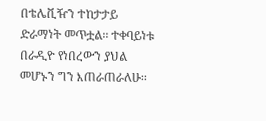በቴሌቪዥን ተከታታይ ድራማነት መጥቷል፡፡ ተቀባይነቱ በራዲዮ የነበረውን ያህል መሆኑን ግን እጠራጠራለሁ፡፡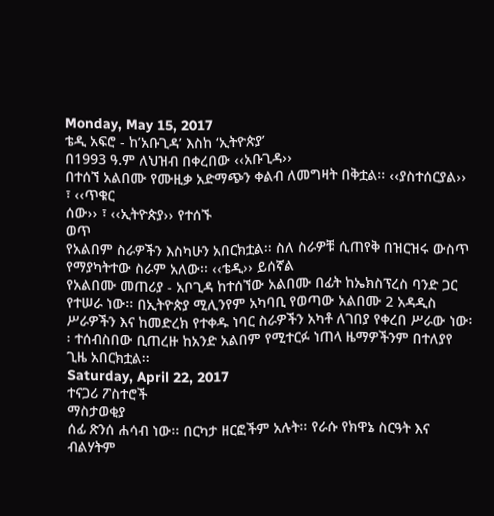Monday, May 15, 2017
ቴዲ አፍሮ - ከ’አቡጊዳ’ እስከ ‘ኢትዮጵያ’
በ1993 ዓ.ም ለህዝብ በቀረበው ‹‹አቡጊዳ››
በተሰኘ አልበሙ የሙዚቃ አድማጭን ቀልብ ለመግዛት በቅቷል፡፡ ‹‹ያስተሰርያል›› ፣ ‹‹ጥቁር
ሰው›› ፣ ‹‹ኢትዮጵያ›› የተሰኙ
ወጥ
የአልበም ስራዎችን እስካሁን አበርክቷል፡፡ ስለ ስራዎቹ ሲጠየቅ በዝርዝሩ ውስጥ የማያካትተው ስራም አለው፡፡ ‹‹ቴዲ›› ይሰኛል
የአልበሙ መጠሪያ - አቦጊዳ ከተሰኘው አልበሙ በፊት ከኤክስፕረስ ባንድ ጋር የተሠራ ነው፡፡ በኢትዮጵያ ሚሊንየም አካባቢ የወጣው አልበሙ 2 አዳዲስ ሥራዎችን እና ከመድረክ የተቀዱ ነባር ስራዎችን አካቶ ለገበያ የቀረበ ሥራው ነው፡፡ ተሰብስበው ቢጠረዙ ከአንድ አልበም የሚተርፉ ነጠላ ዜማዎችንም በተለያየ ጊዜ አበርክቷል፡፡
Saturday, April 22, 2017
ተናጋሪ ፖስተሮች
ማስታወቂያ
ሰፊ ጽንሰ ሐሳብ ነው፡፡ በርካታ ዘርፎችም አሉት፡፡ የራሱ የክዋኔ ስርዓት እና ብልሃትም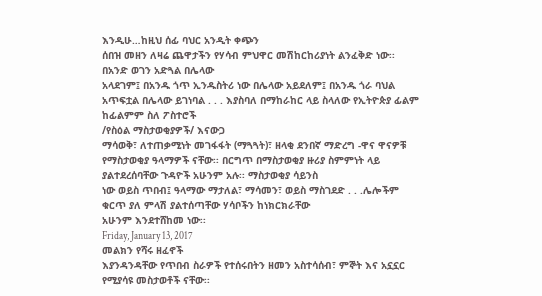እንዲሁ…ከዚህ ሰፊ ባህር አንዲት ቀጭን
ሰበዝ መዘን ለዛሬ ጨዋታችን የሃሳብ ምህዋር መሽከርከሪያነት ልንፈቅድ ነው፡፡
በአንድ ወገን አድጓል በሌላው
አላደገም፤ በአንዱ ጎጥ ኢንዱስትሪ ነው በሌላው አይደለም፤ በአንዱ ጎራ ባህል አጥፍቷል በሌላው ይገነባል . . . እያስባለ በማከራከር ላይ ስላለው የኢትዮጵያ ፊልም ከፊልምም ስለ ፖስተሮች
/የስዕል ማስታወቂያዎች/ እናውጋ
ማሳወቅ፣ ለተጠቃሚነት መገፋፋት (ማጓጓት)፣ ዘላቂ ደንበኛ ማድረግ -ዋና ዋናዎቹ
የማስታወቂያ ዓላማዎች ናቸው፡፡ በርግጥ በማስታወቂያ ዙሪያ ስምምነት ላይ ያልተደረሰባቸው ጉዳዮች አሁንም አሉ፡፡ ማስታወቂያ ሳይንስ
ነው ወይስ ጥበብ፤ ዓላማው ማታለል፣ ማሳመን፣ ወይስ ማስገደድ . . .ሌሎችም ቁርጥ ያለ ምላሽ ያልተሰጣቸው ሃሳቦችን ከነክርክራቸው
አሁንም እንደተሸከመ ነው፡፡
Friday, January 13, 2017
መልክን የሻሩ ዘፈኖች
እያንዳንዳቸው የጥበብ ስራዎች የተሰሩበትን ዘመን አስተሳሰብ፣ ምኞት እና አኗኗር የሚያሳዩ መስታወቶች ናቸው፡፡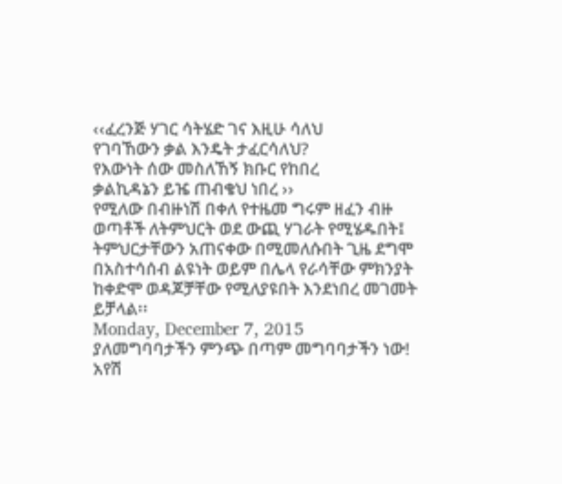‹‹ፈረንጅ ሃገር ሳትሄድ ገና እዚሁ ሳለህ
የገባኸውን ቃል እንዴት ታፈርሳለህ?
የእውነት ሰው መስለኸኝ ክቡር የከበረ
ቃልኪዳኔን ይዤ ጠብቄህ ነበረ ››
የሚለው በብዙነሽ በቀለ የተዜመ ግሩም ዘፈን ብዙ ወጣቶች ለትምህርት ወደ ውጪ ሃገራት የሚሄዱበት፤ ትምህርታቸውን አጠናቀው በሚመለሱበት ጊዜ ደግሞ በአስተሳሰብ ልዩነት ወይም በሌላ የራሳቸው ምክንያት ከቀድሞ ወዳጆቻቸው የሚለያዩበት እንደነበረ መገመት ይቻላል፡፡
Monday, December 7, 2015
ያለመግባባታችን ምንጭ በጣም መግባባታችን ነው!
አየሽ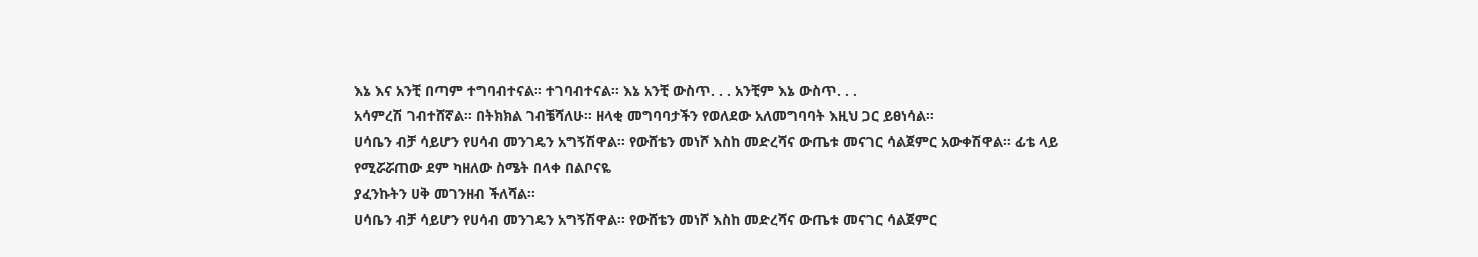እኔ እና አንቺ በጣም ተግባብተናል፡፡ ተገባብተናል፡፡ እኔ አንቺ ውስጥ. . . አንቺም እኔ ውስጥ. . .
አሳምረሽ ገብተሸኛል፡፡ በትክክል ገብቼሻለሁ፡፡ ዘላቂ መግባባታችን የወለደው አለመግባባት እዚህ ጋር ይፀነሳል፡፡
ሀሳቤን ብቻ ሳይሆን የሀሳብ መንገዴን አግኝሽዋል፡፡ የውሸቴን መነሾ እስከ መድረሻና ውጤቱ መናገር ሳልጀምር አውቀሽዋል፡፡ ፊቴ ላይ የሚሯሯጠው ደም ካዘለው ስሜት በላቀ በልቦናዬ
ያፈንኩትን ሀቅ መገንዘብ ችለሻል፡፡
ሀሳቤን ብቻ ሳይሆን የሀሳብ መንገዴን አግኝሽዋል፡፡ የውሸቴን መነሾ እስከ መድረሻና ውጤቱ መናገር ሳልጀምር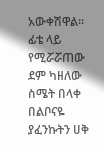አውቀሽዋል፡፡ ፊቴ ላይ የሚሯሯጠው ደም ካዘለው ስሜት በላቀ በልቦናዬ
ያፈንኩትን ሀቅ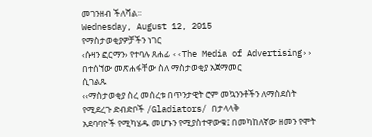መገንዘብ ችለሻል፡፡
Wednesday, August 12, 2015
የማስታወቂያዎቻችን ነገር
‹ሱዛን ፎርማን› የተባሉ ጸሐፊ ‹‹The Media of Advertising›› በተሰኘው መጽሐፋቸው ስለ ማስታወቂያ አጀማመር
ሲገልጹ
‹‹ማስታወቂያ ስረ መሰረቱ በጥንታዊት ሮም መኳንንቶችን ለማስደሰት የሚደረጉ ድብድቦች /Gladiators/ በታላላቅ
አደባባዮች የሚካሄዱ መሆኑን የሚያስተዋውቁ፤ በመካከለኛው ዘመን የሞት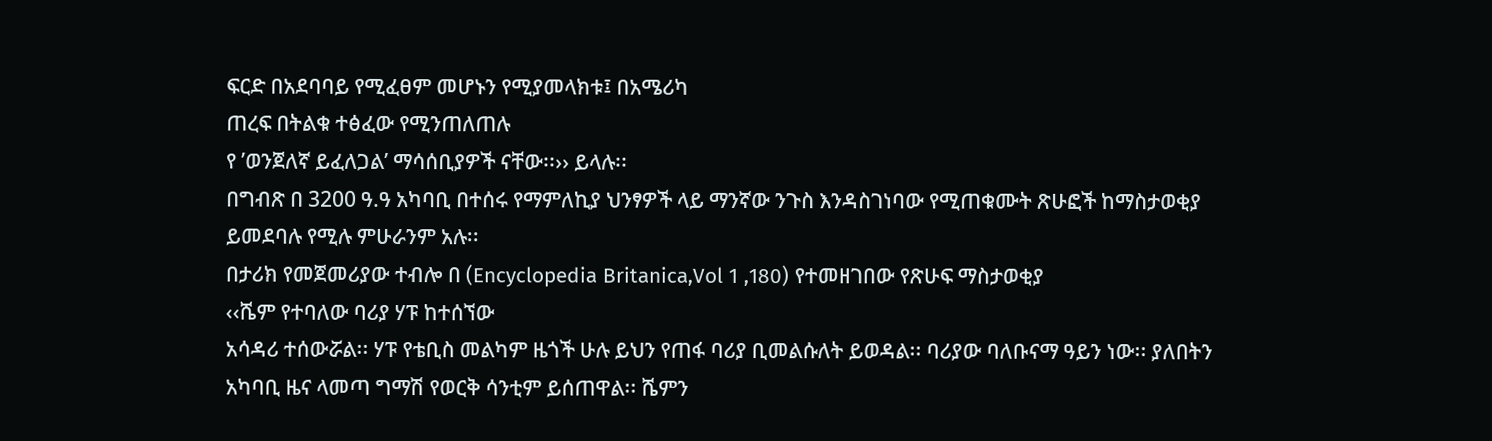ፍርድ በአደባባይ የሚፈፀም መሆኑን የሚያመላክቱ፤ በአሜሪካ
ጠረፍ በትልቁ ተፅፈው የሚንጠለጠሉ
የ ’ወንጀለኛ ይፈለጋል’ ማሳሰቢያዎች ናቸው፡፡›› ይላሉ፡፡
በግብጽ በ 3200 ዓ.ዓ አካባቢ በተሰሩ የማምለኪያ ህንፃዎች ላይ ማንኛው ንጉስ እንዳስገነባው የሚጠቁሙት ጽሁፎች ከማስታወቂያ
ይመደባሉ የሚሉ ምሁራንም አሉ፡፡
በታሪክ የመጀመሪያው ተብሎ በ (Encyclopedia Britanica,Vol 1 ,180) የተመዘገበው የጽሁፍ ማስታወቂያ
‹‹ሼም የተባለው ባሪያ ሃፑ ከተሰኘው
አሳዳሪ ተሰውሯል፡፡ ሃፑ የቴቢስ መልካም ዜጎች ሁሉ ይህን የጠፋ ባሪያ ቢመልሱለት ይወዳል፡፡ ባሪያው ባለቡናማ ዓይን ነው፡፡ ያለበትን
አካባቢ ዜና ላመጣ ግማሽ የወርቅ ሳንቲም ይሰጠዋል፡፡ ሼምን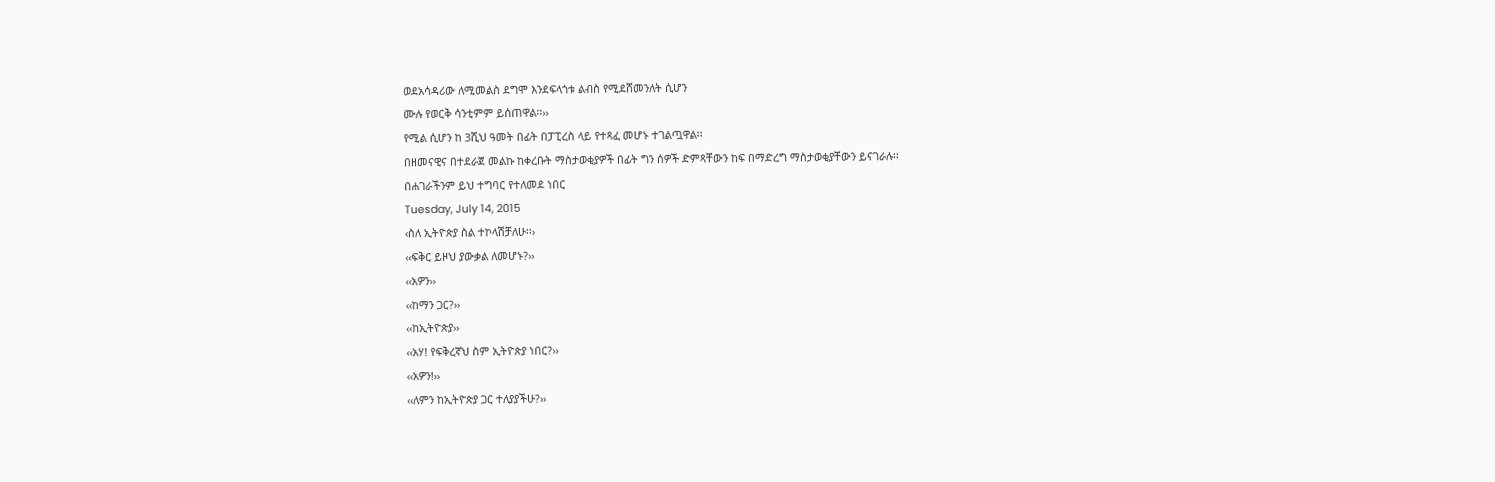ወደአሳዳሪው ለሚመልስ ደግሞ እንደፍላጎቱ ልብስ የሚደሸመንለት ሲሆን
ሙሉ የወርቅ ሳንቲምም ይሰጠዋል፡፡››
የሚል ሲሆን ከ 3ሺህ ዓመት በፊት በፓፒረስ ላይ የተጻፈ መሆኑ ተገልጧዋል፡፡
በዘመናዊና በተደራጀ መልኩ ከቀረቡት ማስታወቂያዎች በፊት ግን ሰዎች ድምጻቸውን ከፍ በማድረግ ማስታወቂያቸውን ይናገራሉ፡፡
በሐገራችንም ይህ ተግባር የተለመደ ነበር
Tuesday, July 14, 2015
‹ስለ ኢትዮጵያ ስል ተኮላሽቻለሁ፡፡›
‹‹ፍቅር ይዞህ ያውቃል ለመሆኑ?››
‹‹አዎን››
‹‹ከማን ጋር?››
‹‹ከኢትዮጵያ››
‹‹አሃ! የፍቅረኛህ ስም ኢትዮጵያ ነበር?››
‹‹አዎን!››
‹‹ለምን ከኢትዮጵያ ጋር ተለያያችሁ?››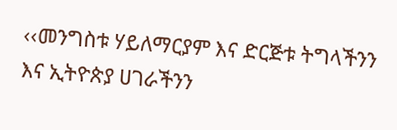‹‹መንግስቱ ሃይለማርያም እና ድርጅቱ ትግላችንን እና ኢትዮጵያ ሀገራችንን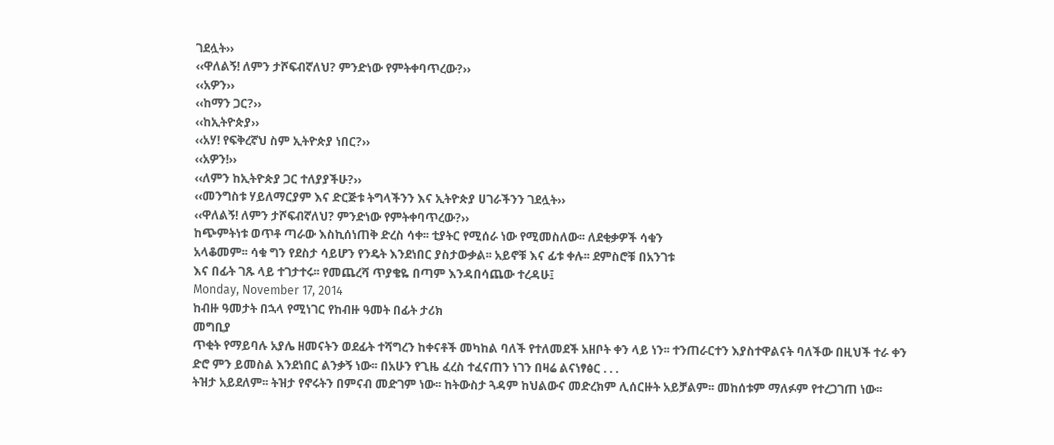ገደሏት››
‹‹ዋለልኝ! ለምን ታሾፍብኛለህ? ምንድነው የምትቀባጥረው?››
‹‹አዎን››
‹‹ከማን ጋር?››
‹‹ከኢትዮጵያ››
‹‹አሃ! የፍቅረኛህ ስም ኢትዮጵያ ነበር?››
‹‹አዎን!››
‹‹ለምን ከኢትዮጵያ ጋር ተለያያችሁ?››
‹‹መንግስቱ ሃይለማርያም እና ድርጅቱ ትግላችንን እና ኢትዮጵያ ሀገራችንን ገደሏት››
‹‹ዋለልኝ! ለምን ታሾፍብኛለህ? ምንድነው የምትቀባጥረው?››
ከጭምትነቱ ወጥቶ ጣራው እስኪሰነጠቅ ድረስ ሳቀ፡፡ ቲያትር የሚሰራ ነው የሚመስለው፡፡ ለደቂቃዎች ሳቁን
አላቆመም፡፡ ሳቁ ግን የደስታ ሳይሆን የንዴት እንደነበር ያስታውቃል፡፡ አይኖቹ እና ፊቱ ቀሉ፡፡ ደምስሮቹ በአንገቱ
እና በፊት ገጹ ላይ ተገታተሩ፡፡ የመጨረሻ ጥያቄዬ በጣም እንዳበሳጨው ተረዳሁ፤
Monday, November 17, 2014
ከብዙ ዓመታት በኋላ የሚነገር የከብዙ ዓመት በፊት ታሪክ
መግቢያ
ጥቂት የማይባሉ አያሌ ዘመናትን ወደፊት ተሻግረን ከቀናቶች መካከል ባለች የተለመደች አዘቦት ቀን ላይ ነን፡፡ ተንጠራርተን እያስተዋልናት ባለችው በዚህች ተራ ቀን ድሮ ምን ይመስል እንደነበር ልንቃኝ ነው፡፡ በአሁን የጊዜ ፈረስ ተፈናጠን ነገን በዛሬ ልናነፃፅር . . .
ትዝታ አይደለም፡፡ ትዝታ የኖሩትን በምናብ መድገም ነው፡፡ ከትውስታ ጓዳም ከህልውና መድረክም ሊሰርዙት አይቻልም፡፡ መከሰቱም ማለፉም የተረጋገጠ ነው፡፡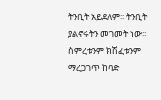ትንቢት አይደለም፡፡ ትንቢት ያልኖሩትን መገመት ነው፡፡ ስምረቱንም ክሽፈቱንም ማረጋገጥ ከባድ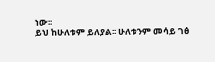ነው፡፡
ይህ ከሁለቱም ይለያል፡፡ ሁለቱንም መሳይ ገፅ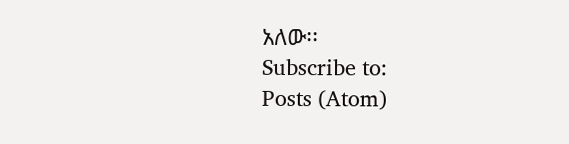አለው፡፡
Subscribe to:
Posts (Atom)